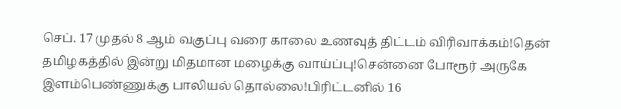செப். 17 முதல் 8 ஆம் வகுப்பு வரை காலை உணவுத் திட்டம் விரிவாக்கம்!தென் தமிழகத்தில் இன்று மிதமான மழைக்கு வாய்ப்பு!சென்னை போரூர் அருகே இளம்பெண்ணுக்கு பாலியல் தொல்லை!பிரிட்டனில் 16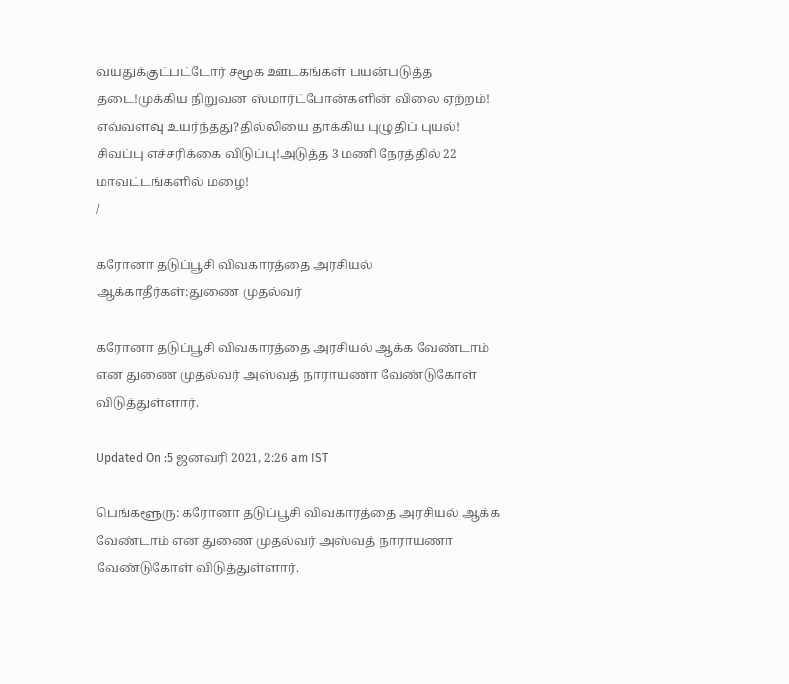வயதுக்குட்பட்டோர் சமூக ஊடகங்கள் பயன்படுத்த தடை!முக்கிய நிறுவன ஸ்மார்ட்போன்களின் விலை ஏற்றம்! எவ்வளவு உயர்ந்தது?தில்லியை தாக்கிய புழுதிப் புயல்! சிவப்பு எச்சரிக்கை விடுப்பு!அடுத்த 3 மணி நேரத்தில் 22 மாவட்டங்களில் மழை!
/

கரோனா தடுப்பூசி விவகாரத்தை அரசியல் ஆக்காதீர்கள்:துணை முதல்வர்

கரோனா தடுப்பூசி விவகாரத்தை அரசியல் ஆக்க வேண்டாம் என துணை முதல்வர் அஸ்வத் நாராயணா வேண்டுகோள் விடுத்துள்ளார்.

Updated On :5 ஜனவரி 2021, 2:26 am IST

பெங்களூரு: கரோனா தடுப்பூசி விவகாரத்தை அரசியல் ஆக்க வேண்டாம் என துணை முதல்வர் அஸ்வத் நாராயணா வேண்டுகோள் விடுத்துள்ளார்.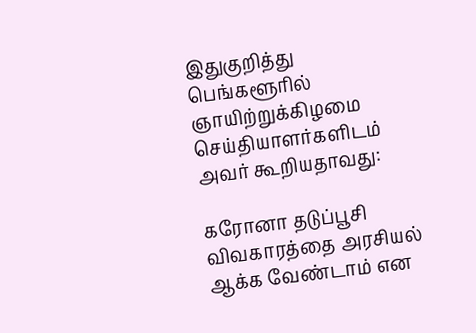இதுகுறித்து பெங்களூரில் ஞாயிற்றுக்கிழமை செய்தியாளர்களிடம் அவர் கூறியதாவது:

கரோனா தடுப்பூசி விவகாரத்தை அரசியல் ஆக்க வேண்டாம் என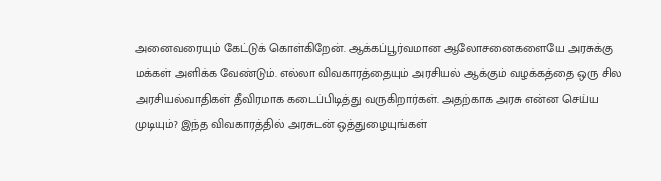அனைவரையும் கேட்டுக் கொள்கிறேன். ஆக்கப்பூர்வமான ஆலோசனைகளையே அரசுக்கு மக்கள் அளிக்க வேண்டும். எல்லா விவகாரத்தையும் அரசியல் ஆக்கும் வழக்கத்தை ஒரு சில அரசியல்வாதிகள் தீவிரமாக கடைப்பிடித்து வருகிறார்கள். அதற்காக அரசு என்ன செய்ய முடியும்? இந்த விவகாரத்தில் அரசுடன் ஒத்துழையுங்கள்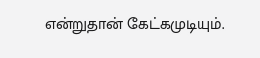என்றுதான் கேட்கமுடியும்.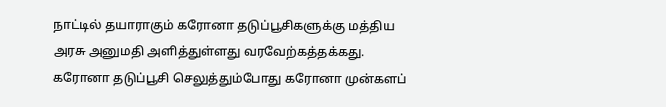நாட்டில் தயாராகும் கரோனா தடுப்பூசிகளுக்கு மத்திய அரசு அனுமதி அளித்துள்ளது வரவேற்கத்தக்கது. கரோனா தடுப்பூசி செலுத்தும்போது கரோனா முன்களப்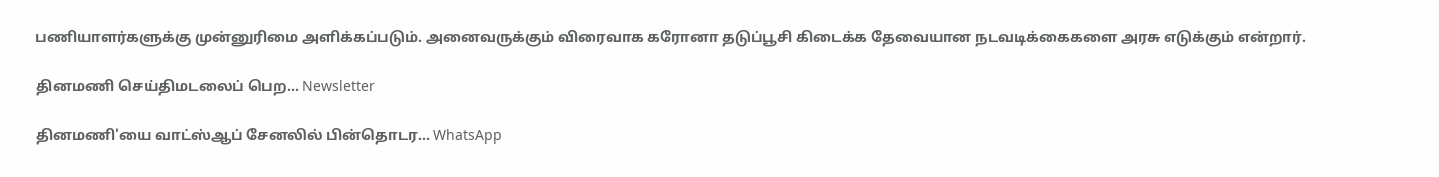பணியாளர்களுக்கு முன்னுரிமை அளிக்கப்படும். அனைவருக்கும் விரைவாக கரோனா தடுப்பூசி கிடைக்க தேவையான நடவடிக்கைகளை அரசு எடுக்கும் என்றார்.

தினமணி செய்திமடலைப் பெற... Newsletter

தினமணி'யை வாட்ஸ்ஆப் சேனலில் பின்தொடர... WhatsApp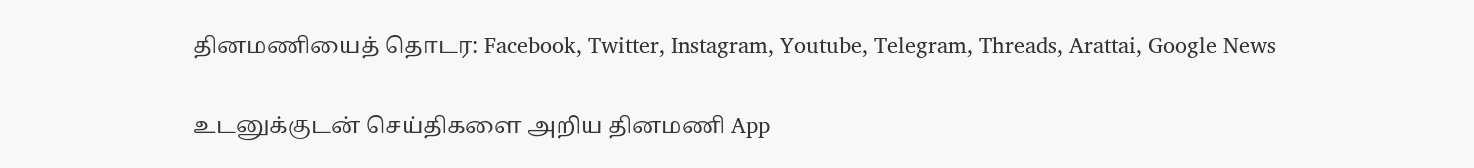தினமணியைத் தொடர: Facebook, Twitter, Instagram, Youtube, Telegram, Threads, Arattai, Google News

உடனுக்குடன் செய்திகளை அறிய தினமணி App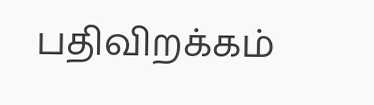பதிவிறக்கம்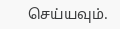செய்யவும்.